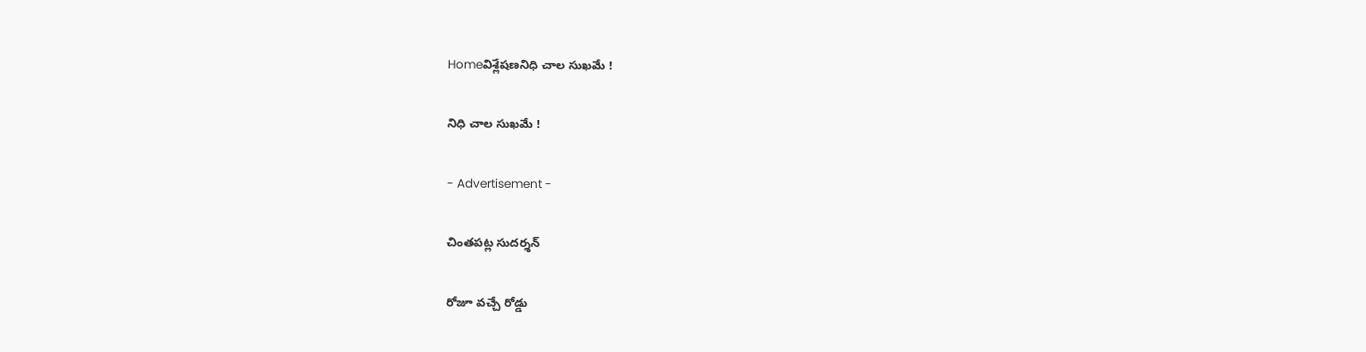Homeవిశ్లేషణనిధి చాల సుఖమే !

నిధి చాల సుఖమే !

- Advertisement -

చింతపట్ల సుదర్శన్

రోజూ వచ్చే రోడ్డు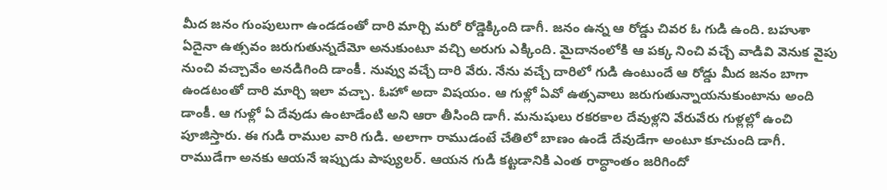మీద జనం గుంపులుగా ఉండడంతో దారి మార్చి మరో రోడ్డెక్కింది డాగీ. జనం ఉన్న ఆ రోడ్డు చివర ఓ గుడి ఉంది. బహుశా ఏదైనా ఉత్సవం జరుగుతున్నదేమో అనుకుంటూ వచ్చి అరుగు ఎక్కింది. మైదానంలోకి ఆ పక్క నించి వచ్చే వాడివి వెనుక వైపు నుంచి వచ్చావేం అనడిగింది డాంకీ. నువ్వు వచ్చే దారి వేరు. నేను వచ్చే దారిలో గుడి ఉంటుందే ఆ రోడ్డు మీద జనం బాగా ఉండటంతో దారి మార్చి ఇలా వచ్చా. ఓహో అదా విషయం. ఆ గుళ్లో ఏవో ఉత్సవాలు జరుగుతున్నాయనుకుంటాను అంది డాంకీ. ఆ గుళ్లో ఏ దేవుడు ఉంటాడేంటి అని ఆరా తీసింది డాగీ. మనుషులు రకరకాల దేవుళ్లని వేరువేరు గుళ్లల్లో ఉంచి పూజిస్తారు. ఈ గుడి రాముల వారి గుడి. అలాగా రాముడంటే చేతిలో బాణం ఉండే దేవుడేగా అంటూ కూచుంది డాగీ. రాముడేగా అనకు ఆయనే ఇప్పుడు పాప్యులర్. ఆయన గుడి కట్టడానికి ఎంత రాద్ధాంతం జరిగిందో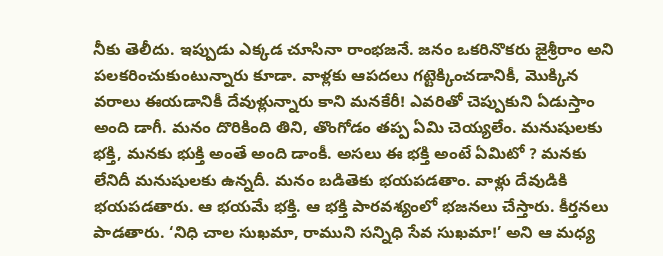నీకు తెలీదు. ఇప్పుడు ఎక్కడ చూసినా రాంభజనే. జనం ఒకరినొకరు జైశ్రీరాం అని పలకరించుకుంటున్నారు కూడా. వాళ్లకు ఆపదలు గట్టెక్కించడానికీ, మొక్కిన వరాలు ఈయడానికీ దేవుళ్లున్నారు కాని మనకేరీ! ఎవరితో చెప్పుకుని ఏడుస్తాం అంది డాగీ. మనం దొరికింది తిని, తొంగోడం తప్ప ఏమి చెయ్యలేం. మనుషులకు భక్తి, మనకు భుక్తి అంతే అంది డాంకీ. అసలు ఈ భక్తి అంటే ఏమిటో ? మనకు లేనిదీ మనుషులకు ఉన్నదీ. మనం బడితెకు భయపడతాం. వాళ్లు దేవుడికి భయపడతారు. ఆ భయమే భక్తి. ఆ భక్తి పారవశ్యంలో భజనలు చేస్తారు. కీర్తనలు పాడతారు. ‘నిధి చాల సుఖమా, రాముని సన్నిధి సేవ సుఖమా!’ అని ఆ మధ్య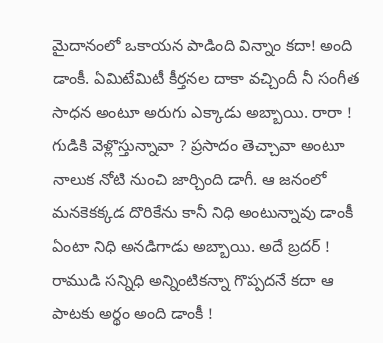మైదానంలో ఒకాయన పాడింది విన్నాం కదా! అంది డాంకీ. ఏమిటేమిటీ కీర్తనల దాకా వచ్చిందీ నీ సంగీత సాధన అంటూ అరుగు ఎక్కాడు అబ్బాయి. రారా ! గుడికి వెళ్లొస్తున్నావా ? ప్రసాదం తెచ్చావా అంటూ నాలుక నోటి నుంచి జార్చింది డాగీ. ఆ జనంలో మనకెకక్కడ దొరికేను కానీ నిధి అంటున్నావు డాంకీ ఏంటా నిధి అనడిగాడు అబ్బాయి. అదే బ్రదర్ ! రాముడి సన్నిధి అన్నింటికన్నా గొప్పదనే కదా ఆ పాటకు అర్థం అంది డాంకీ !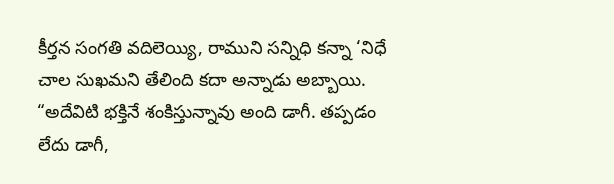కీర్తన సంగతి వదిలెయ్యి, రాముని సన్నిధి కన్నా ‘నిధే చాల సుఖమని తేలింది కదా అన్నాడు అబ్బాయి. “అదేవిటి భక్తినే శంకిస్తున్నావు అంది డాగీ. తప్పడం లేదు డాగీ,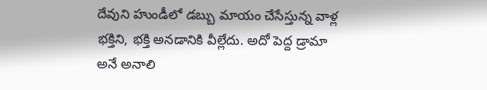దేవుని హుండీలో డబ్బు మాయం చేసేస్తున్న వాళ్ల భక్తిని, భక్తి అనడానికి వీల్లేదు. అదో పెద్ద డ్రామా అనే అనాలి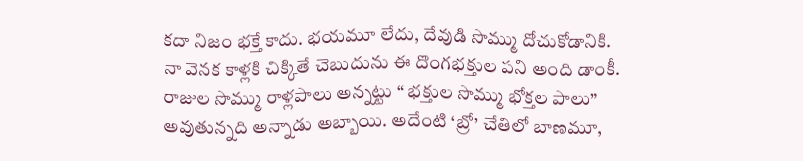కదా నిజం భక్తే కాదు. భయమూ లేదు, దేవుడి సొమ్ము దోచుకోడానికి. నా వెనక కాళ్లకి చిక్కితే చెబుదును ఈ దొంగభక్తుల పని అంది డాంకీ. రాజుల సొమ్ము రాళ్లపాలు అన్నట్టు “ భక్తుల సొమ్ము భోక్తల పాలు” అవుతున్నది అన్నాడు అబ్బాయి. అదేంటి ‘బ్రో’ చేతిలో బాణమూ,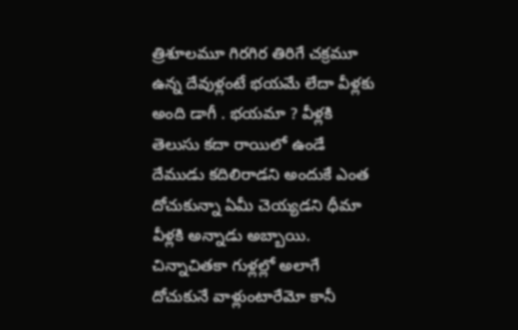త్రిశూలమూ గిరగిర తిరిగే చక్రమూ ఉన్న దేవుళ్లంటే భయమే లేదా వీళ్లకు అంది డాగీ . భయమా ? వీళ్లకి తెలుసు కదా రాయిలో ఉండే దేముడు కదిలిరాడని అందుకే ఎంత దోచుకున్నా ఏమీ చెయ్యడని ధీమా వీళ్లకి అన్నాడు అబ్బాయి. చిన్నాచితకా గుళ్లల్లో అలాగే దోచుకునే వాళ్లుంటారేమో కానీ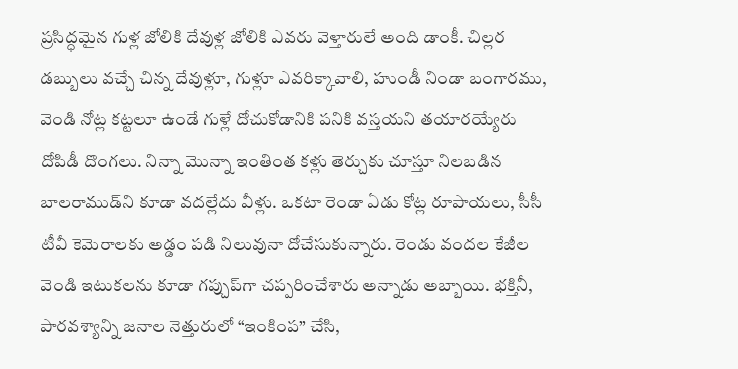ప్రసిద్ధమైన గుళ్ల జోలికి దేవుళ్ల జోలికి ఎవరు వెళ్తారులే అంది డాంకీ. చిల్లర డబ్బులు వచ్చే చిన్న దేవుళ్లూ, గుళ్లూ ఎవరిక్కావాలి, హుండీ నిండా బంగారము, వెండి నోట్ల కట్టలూ ఉండే గుళ్లే దోచుకోడానికి పనికి వస్తయని తయారయ్యేరు దోపిడీ దొంగలు. నిన్నా మొన్నా ఇంతింత కళ్లు తెర్చుకు చూస్తూ నిలబడిన బాలరాముడ్‌ని కూడా వదల్లేదు వీళ్లు. ఒకటా రెండా ఏడు కోట్ల రూపాయలు, సీసీ టీవీ కెమెరాలకు అడ్డం పడి నిలువునా దోచేసుకున్నారు. రెండు వందల కేజీల వెండి ఇటుకలను కూడా గప్చుప్‌గా చప్పరించేశారు అన్నాడు అబ్బాయి. భక్తినీ, పారవశ్యాన్ని జనాల నెత్తురులో “ఇంకింప” చేసి,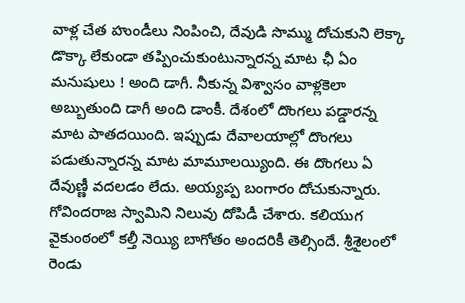వాళ్ల చేత హుండీలు నింపించి, దేవుడి సొమ్ము దోచుకుని లెక్కా డొక్కా లేకుండా తప్పించుకుంటున్నారన్న మాట ఛీ ఏం మనుషులు ! అంది డాగీ. నీకున్న విశ్వాసం వాళ్లకెలా అబ్బుతుంది డాగీ అంది డాంకీ. దేశంలో దొంగలు పడ్డారన్న మాట పాతదయింది. ఇప్పుడు దేవాలయాల్లో దొంగలు పడుతున్నారన్న మాట మామూలయ్యింది. ఈ దొంగలు ఏ దేవుణ్ణీ వదలడం లేదు. అయ్యప్ప బంగారం దోచుకున్నారు. గోవిందరాజ స్వామిని నిలువు దోపిడీ చేశారు. కలియుగ వైకుంఠంలో కల్తీ నెయ్యి బాగోతం అందరికీ తెల్సిందే. శ్రీశైలంలో రెండు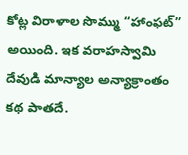కోట్ల విరాళాల సొమ్ము “హాంఫట్” అయింది. ఇక వరాహస్వామి దేవుడి మాన్యాల అన్యాక్రాంతం కథ పాతదే.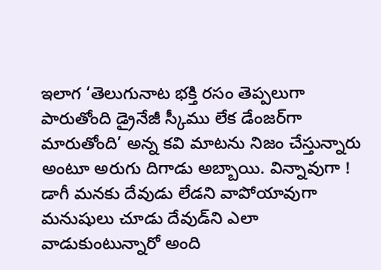ఇలాగ ‘తెలుగునాట భక్తి రసం తెప్పలుగా పారుతోంది డ్రైనేజీ స్కీము లేక డేంజర్‌గా మారుతోంది’ అన్న కవి మాటను నిజం చేస్తున్నారు అంటూ అరుగు దిగాడు అబ్బాయి. విన్నావుగా ! డాగీ మనకు దేవుడు లేడని వాపోయావుగా మనుషులు చూడు దేవుడ్‌ని ఎలా వాడుకుంటున్నారో అంది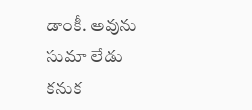డాంకీ. అవును సుమా లేడు కనుక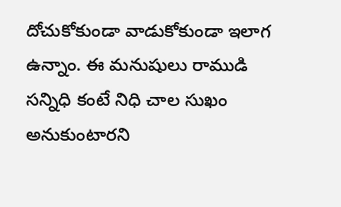దోచుకోకుండా వాడుకోకుండా ఇలాగ ఉన్నాం. ఈ మనుషులు రాముడి సన్నిధి కంటే నిధి చాల సుఖం అనుకుంటారని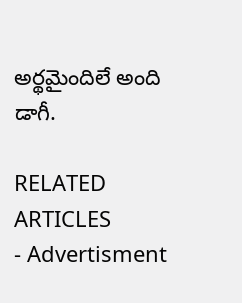అర్థమైందిలే అంది డాగీ.

RELATED ARTICLES
- Advertisment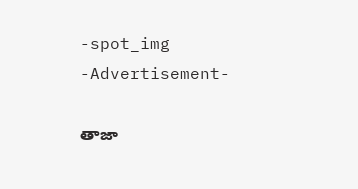-spot_img
-Advertisement-

తాజా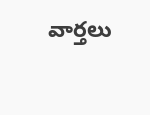వార్తలు